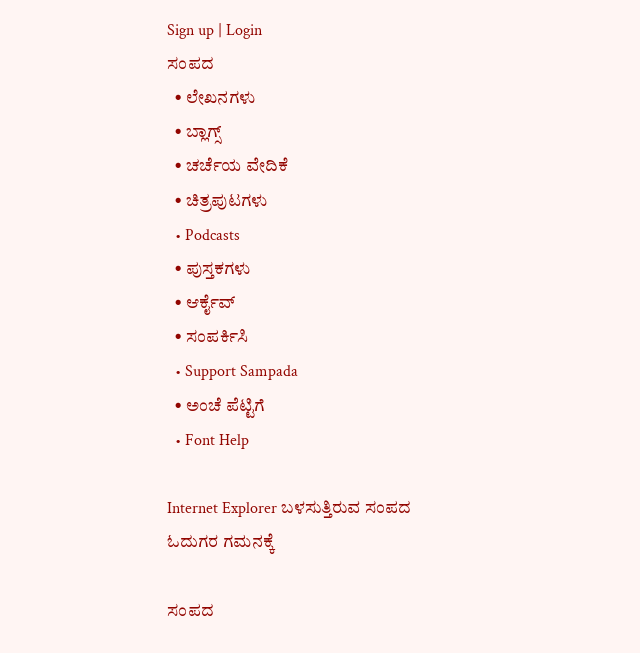Sign up | Login
ಸಂಪದ
  • ಲೇಖನಗಳು
  • ಬ್ಲಾಗ್ಸ್
  • ಚರ್ಚೆಯ ವೇದಿಕೆ
  • ಚಿತ್ರಪುಟಗಳು
  • Podcasts
  • ಪುಸ್ತಕಗಳು
  • ಆರ್ಕೈವ್
  • ಸಂಪರ್ಕಿಸಿ
  • Support Sampada
  • ಅಂಚೆ ಪೆಟ್ಟಿಗೆ
  • Font Help

Internet Explorer ಬಳಸುತ್ತಿರುವ ಸಂಪದ ಓದುಗರ ಗಮನಕ್ಕೆ

ಸಂಪದ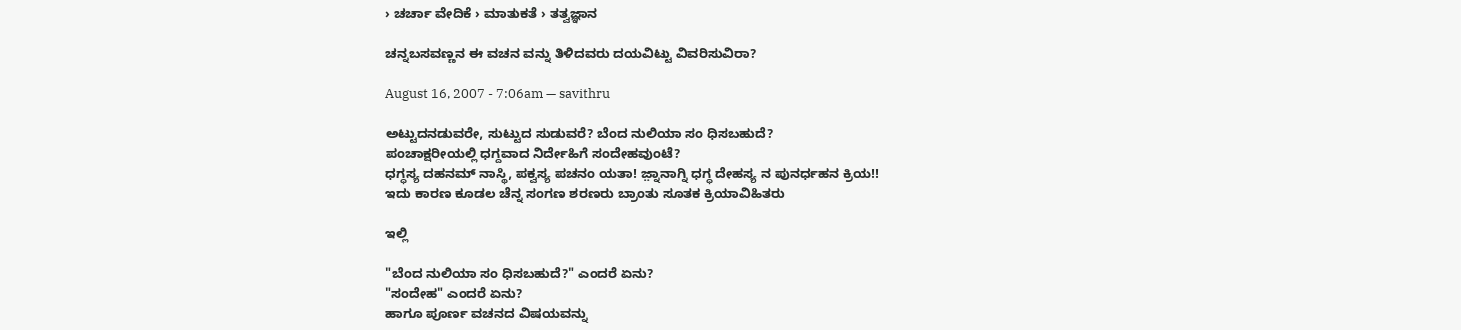› ಚರ್ಚಾ ವೇದಿಕೆ › ಮಾತುಕತೆ › ತತ್ವಜ್ಞಾನ

ಚನ್ನಬಸವಣ್ಣನ ಈ ವಚನ ವನ್ನು ತಿಳಿದವರು ದಯವಿಟ್ಟು ವಿವರಿಸುವಿರಾ?

August 16, 2007 - 7:06am — savithru

ಅಟ್ಟುದನಡುವರೇ, ಸುಟ್ಟುದ ಸುಡುವರೆ? ಬೆಂದ ನುಲಿಯಾ ಸಂ ಧಿಸಬಹುದೆ?
ಪಂಚಾಕ್ಷರೀಯಲ್ಲಿ ಧಗ್ದವಾದ ನಿರ್ದೇಹಿಗೆ ಸಂದೇಹವುಂಟೆ?
ಧಗ್ಧಸ್ಯ ದಹನಮ್ ನಾಸ್ಥಿ, ಪಕ್ವಸ್ಯ ಪಚನಂ ಯತಾ! ಜ಼್ನಾನಾಗ್ನಿ ಧಗ್ಧ ದೇಹಸ್ಯ ನ ಪುನರ್ಧಹನ ಕ್ರಿಯ!!
ಇದು ಕಾರಣ ಕೂಡಲ ಚೆನ್ನ ಸಂಗಣ ಶರಣರು ಬ್ರಾಂತು ಸೂತಕ ಕ್ರಿಯಾವಿಹಿತರು

ಇಲ್ಲಿ

"ಬೆಂದ ನುಲಿಯಾ ಸಂ ಧಿಸಬಹುದೆ?" ಎಂದರೆ ಏನು?
"ಸಂದೇಹ" ಎಂದರೆ ಏನು?
ಹಾಗೂ ಪೂರ್ಣ ವಚನದ ವಿಷಯವನ್ನು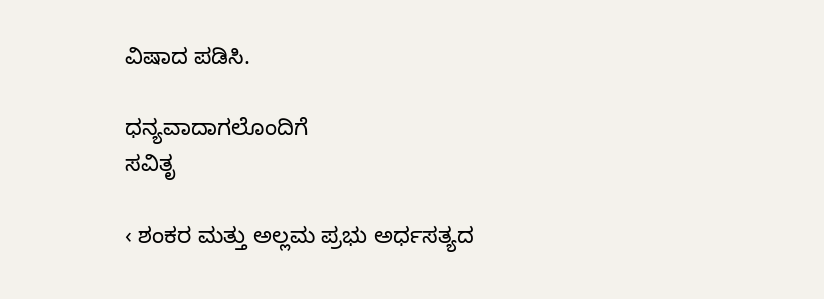ವಿಷಾದ ಪಡಿಸಿ.

ಧನ್ಯವಾದಾಗಲೊಂದಿಗೆ
ಸವಿತೃ

‹ ಶಂಕರ ಮತ್ತು ಅಲ್ಲಮ ಪ್ರಭು ಅರ್ಧಸತ್ಯದ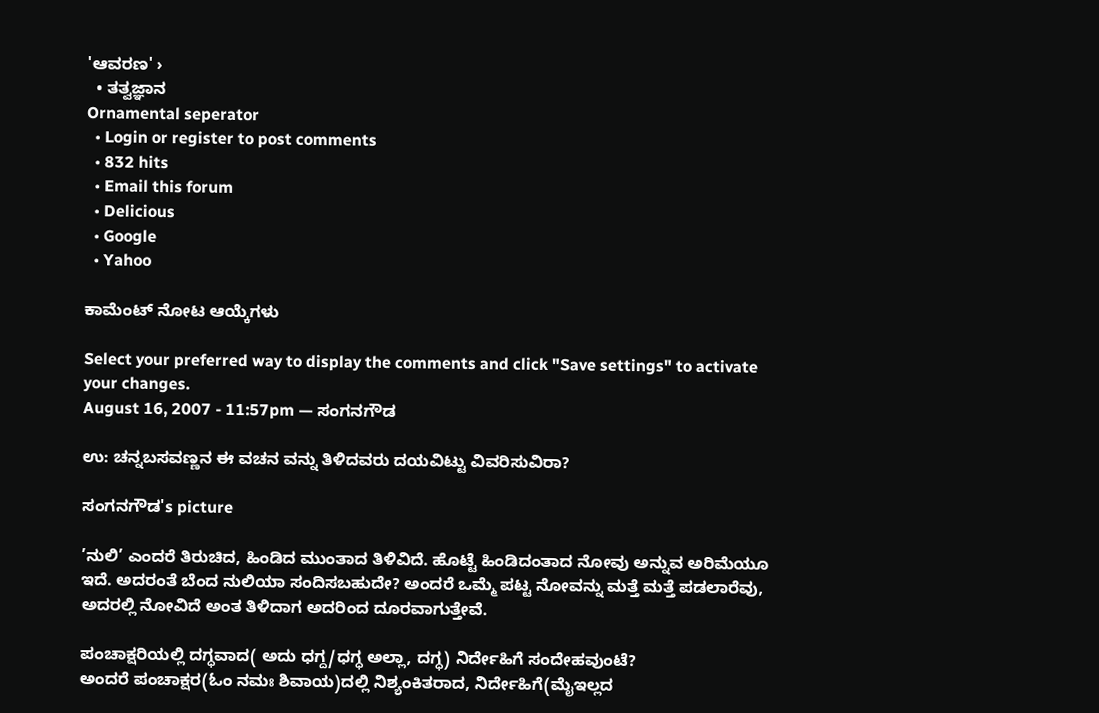'ಆವರಣ' ›
  • ತತ್ವಜ್ಞಾನ
Ornamental seperator
  • Login or register to post comments
  • 832 hits
  • Email this forum
  • Delicious
  • Google
  • Yahoo

ಕಾಮೆಂಟ್ ನೋಟ ಆಯ್ಕೆಗಳು

Select your preferred way to display the comments and click "Save settings" to activate your changes.
August 16, 2007 - 11:57pm — ಸಂಗನಗೌಡ

ಉ: ಚನ್ನಬಸವಣ್ಣನ ಈ ವಚನ ವನ್ನು ತಿಳಿದವರು ದಯವಿಟ್ಟು ವಿವರಿಸುವಿರಾ?

ಸಂಗನಗೌಡ's picture

’ನುಲಿ’ ಎಂದರೆ ತಿರುಚಿದ, ಹಿಂಡಿದ ಮುಂತಾದ ತಿಳಿವಿದೆ. ಹೊಟ್ಟೆ ಹಿಂಡಿದಂತಾದ ನೋವು ಅನ್ನುವ ಅರಿಮೆಯೂ ಇದೆ. ಅದರಂತೆ ಬೆಂದ ನುಲಿಯಾ ಸಂದಿಸಬಹುದೇ? ಅಂದರೆ ಒಮ್ಮೆ ಪಟ್ಟ ನೋವನ್ನು ಮತ್ತೆ ಮತ್ತೆ ಪಡಲಾರೆವು, ಅದರಲ್ಲಿ ನೋವಿದೆ ಅಂತ ತಿಳಿದಾಗ ಅದರಿಂದ ದೂರವಾಗುತ್ತೇವೆ.

ಪಂಚಾಕ್ಷರಿಯಲ್ಲಿ ದಗ್ಧವಾದ( ಅದು ಧಗ್ದ/ಧಗ್ಧ ಅಲ್ಲಾ, ದಗ್ಧ) ನಿರ್ದೇಹಿಗೆ ಸಂದೇಹವುಂಟೆ?
ಅಂದರೆ ಪಂಚಾಕ್ಷರ(ಓಂ ನಮಃ ಶಿವಾಯ)ದಲ್ಲಿ ನಿಶ್ಯಂಕಿತರಾದ, ನಿರ್ದೇಹಿಗೆ(ಮೈಇಲ್ಲದ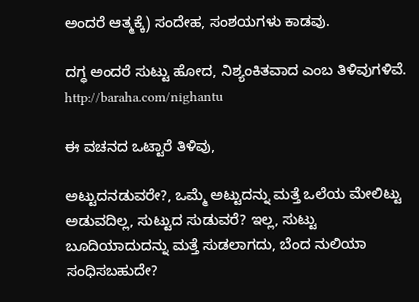ಅಂದರೆ ಆತ್ಮಕ್ಕೆ) ಸಂದೇಹ, ಸಂಶಯಗಳು ಕಾಡವು.

ದಗ್ಧ ಅಂದರೆ ಸುಟ್ಟು ಹೋದ, ನಿಶ್ಯಂಕಿತವಾದ ಎಂಬ ತಿಳಿವುಗಳಿವೆ. http://baraha.com/nighantu

ಈ ವಚನದ ಒಟ್ಟಾರೆ ತಿಳಿವು,

ಅಟ್ಟುದನಡುವರೇ?, ಒಮ್ಮೆ ಅಟ್ಟುದನ್ನು ಮತ್ತೆ ಒಲೆಯ ಮೇಲಿಟ್ಟು ಅಡುವದಿಲ್ಲ, ಸುಟ್ಟುದ ಸುಡುವರೆ? ಇಲ್ಲ, ಸುಟ್ಟು ಬೂದಿಯಾದುದನ್ನು ಮತ್ತೆ ಸುಡಲಾಗದು, ಬೆಂದ ನುಲಿಯಾ ಸಂಧಿಸಬಹುದೇ?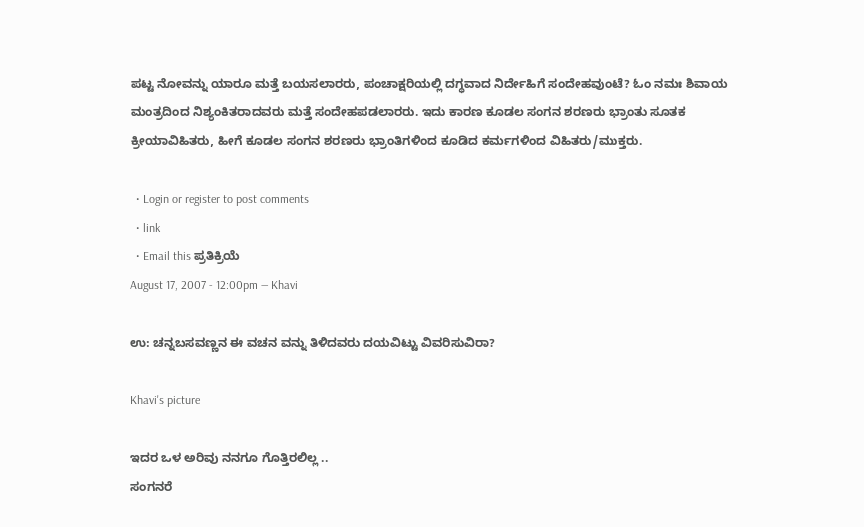ಪಟ್ಟ ನೋವನ್ನು ಯಾರೂ ಮತ್ತೆ ಬಯಸಲಾರರು, ಪಂಚಾಕ್ಷರಿಯಲ್ಲಿ ದಗ್ಧವಾದ ನಿರ್ದೇಹಿಗೆ ಸಂದೇಹವುಂಟೆ? ಓಂ ನಮಃ ಶಿವಾಯ ಮಂತ್ರದಿಂದ ನಿಶ್ಯಂಕಿತರಾದವರು ಮತ್ತೆ ಸಂದೇಹಪಡಲಾರರು. ಇದು ಕಾರಣ ಕೂಡಲ ಸಂಗನ ಶರಣರು ಭ್ರಾಂತು ಸೂತಕ ಕ್ರೀಯಾವಿಹಿತರು, ಹೀಗೆ ಕೂಡಲ ಸಂಗನ ಶರಣರು ಭ್ರಾಂತಿಗಳಿಂದ ಕೂಡಿದ ಕರ್ಮಗಳಿಂದ ವಿಹಿತರು/ಮುಕ್ತರು.

  • Login or register to post comments
  • link
  • Email this ಪ್ರತಿಕ್ರಿಯೆ
August 17, 2007 - 12:00pm — Khavi

ಉ: ಚನ್ನಬಸವಣ್ಣನ ಈ ವಚನ ವನ್ನು ತಿಳಿದವರು ದಯವಿಟ್ಟು ವಿವರಿಸುವಿರಾ?

Khavi's picture

ಇದರ ಒಳ ಅರಿವು ನನಗೂ ಗೊತ್ತಿರಲಿಲ್ಲ ..
ಸಂಗನರೆ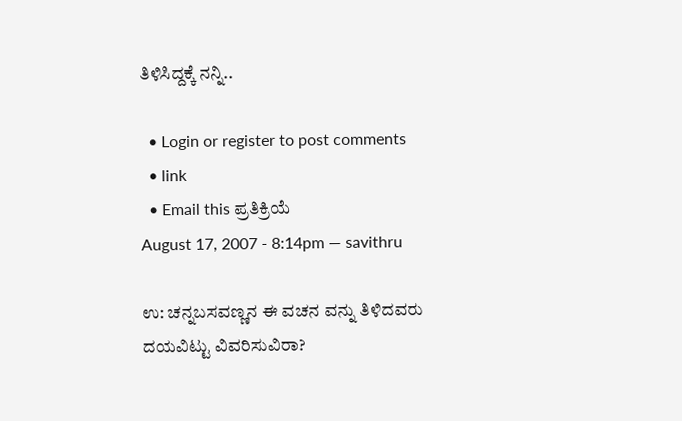ತಿಳಿಸಿದ್ದಕ್ಕೆ ನನ್ನಿ..

  • Login or register to post comments
  • link
  • Email this ಪ್ರತಿಕ್ರಿಯೆ
August 17, 2007 - 8:14pm — savithru

ಉ: ಚನ್ನಬಸವಣ್ಣನ ಈ ವಚನ ವನ್ನು ತಿಳಿದವರು ದಯವಿಟ್ಟು ವಿವರಿಸುವಿರಾ?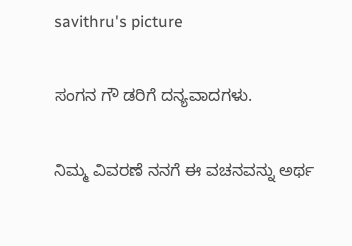savithru's picture

ಸಂಗನ ಗೌ ಡರಿಗೆ ದನ್ಯವಾದಗಳು.

ನಿಮ್ಮ ವಿವರಣೆ ನನಗೆ ಈ ವಚನವನ್ನು ಅರ್ಥ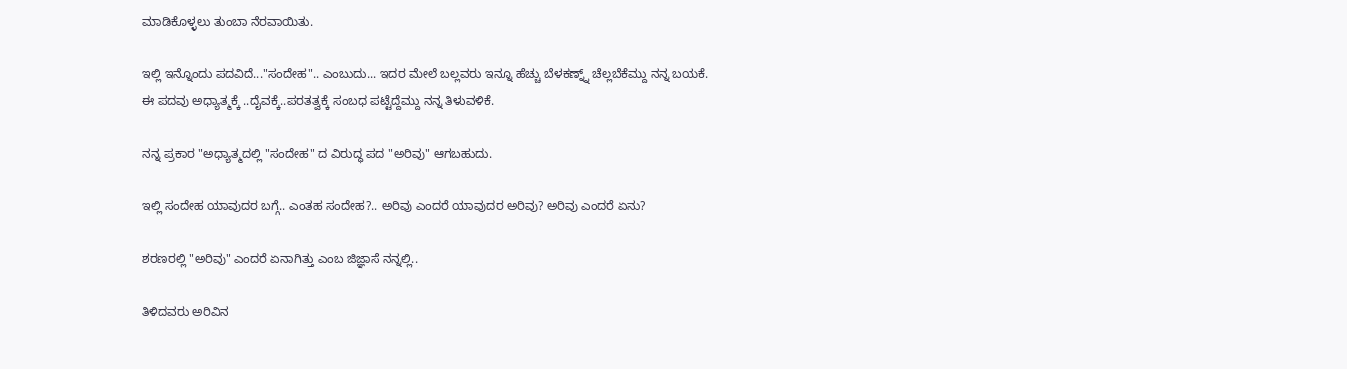ಮಾಡಿಕೊಳ್ಳಲು ತುಂಬಾ ನೆರವಾಯಿತು.

ಇಲ್ಲಿ ಇನ್ನೊಂದು ಪದವಿದೆ..."ಸಂದೇಹ".. ಎಂಬುದು... ಇದರ ಮೇಲೆ ಬಲ್ಲವರು ಇನ್ನೂ ಹೆಚ್ಚು ಬೆಳಕಣ್ನ್ನ್ ಚೆಲ್ಲಬೆಕೆಮ್ದು ನನ್ನ ಬಯಕೆ.
ಈ ಪದವು ಅಧ್ಯಾತ್ಮಕ್ಕೆ ..ದೈವಕ್ಕೆ..ಪರತತ್ವಕ್ಕೆ ಸಂಬಧ ಪಟ್ಟೆದ್ದೆಮ್ದು ನನ್ನ ತಿಳುವಳಿಕೆ.

ನನ್ನ ಪ್ರಕಾರ "ಅಧ್ಯಾತ್ಮದಲ್ಲಿ "ಸಂದೇಹ" ದ ವಿರುದ್ಧ ಪದ "ಅರಿವು" ಆಗಬಹುದು.

ಇಲ್ಲಿ ಸಂದೇಹ ಯಾವುದರ ಬಗ್ಗೆ.. ಎಂತಹ ಸಂದೇಹ?.. ಅರಿವು ಎಂದರೆ ಯಾವುದರ ಅರಿವು? ಅರಿವು ಎಂದರೆ ಏನು?

ಶರಣರಲ್ಲಿ "ಅರಿವು" ಎಂದರೆ ಏನಾಗಿತ್ತು ಎಂಬ ಜಿಜ್ಞಾಸೆ ನನ್ನಲ್ಲಿ..

ತಿಳಿದವರು ಅರಿವಿನ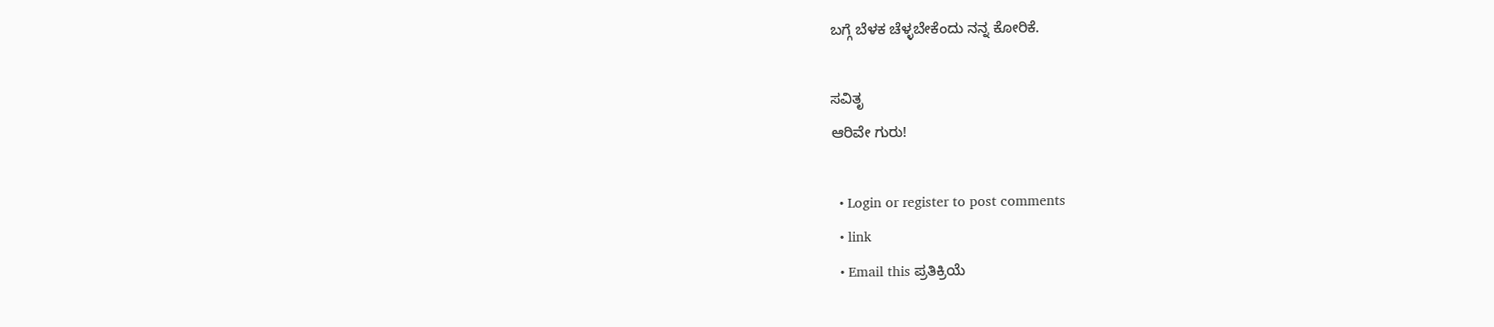ಬಗ್ಗೆ ಬೆಳಕ ಚೆಳ್ಳಬೇಕೆಂದು ನನ್ನ ಕೋರಿಕೆ.

ಸವಿತೃ
ಆರಿವೇ ಗುರು!

  • Login or register to post comments
  • link
  • Email this ಪ್ರತಿಕ್ರಿಯೆ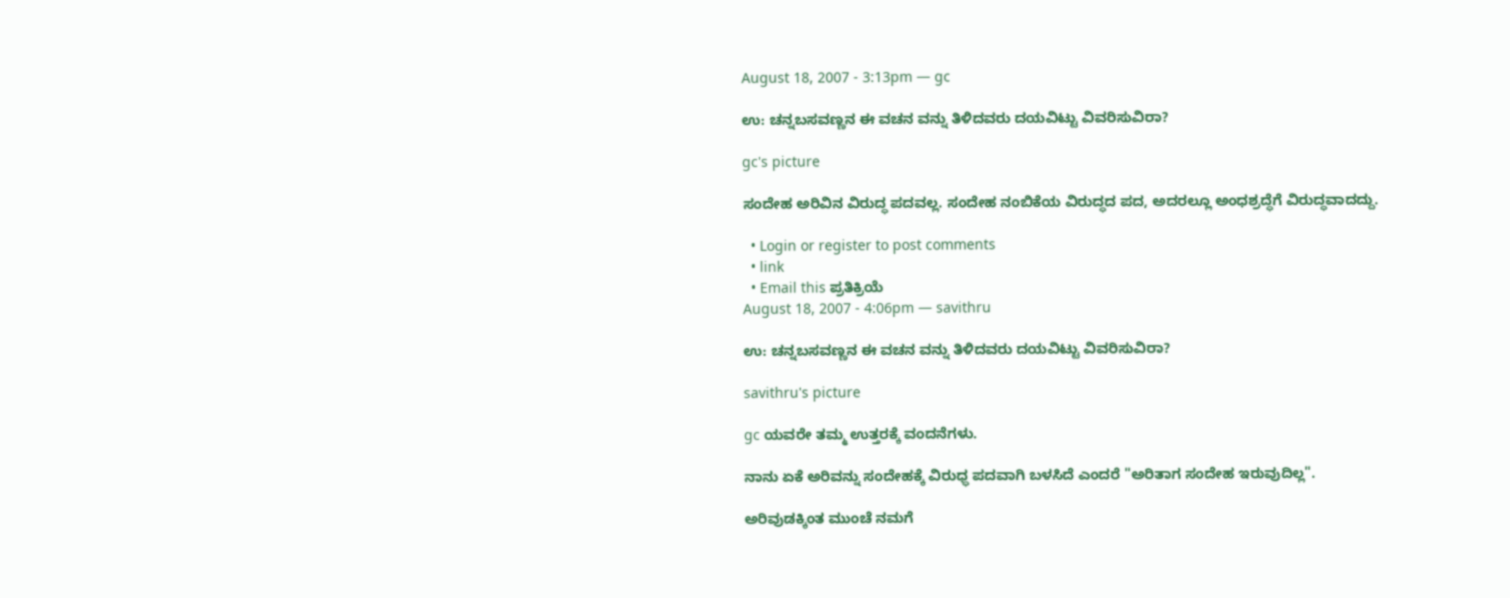August 18, 2007 - 3:13pm — gc

ಉ: ಚನ್ನಬಸವಣ್ಣನ ಈ ವಚನ ವನ್ನು ತಿಳಿದವರು ದಯವಿಟ್ಟು ವಿವರಿಸುವಿರಾ?

gc's picture

ಸಂದೇಹ ಅರಿವಿನ ವಿರುದ್ಧ ಪದವಲ್ಲ. ಸಂದೇಹ ನಂಬಿಕೆಯ ವಿರುದ್ಧದ ಪದ, ಅದರಲ್ಲೂ ಅಂಧಶ್ರದ್ಧೆಗೆ ವಿರುದ್ಧವಾದದ್ದು.

  • Login or register to post comments
  • link
  • Email this ಪ್ರತಿಕ್ರಿಯೆ
August 18, 2007 - 4:06pm — savithru

ಉ: ಚನ್ನಬಸವಣ್ಣನ ಈ ವಚನ ವನ್ನು ತಿಳಿದವರು ದಯವಿಟ್ಟು ವಿವರಿಸುವಿರಾ?

savithru's picture

gc ಯವರೇ ತಮ್ಮ ಉತ್ತರಕ್ಕೆ ವಂದನೆಗಳು.

ನಾನು ಏಕೆ ಅರಿವನ್ನು ಸಂದೇಹಕ್ಕೆ ವಿರುಧ್ಧ ಪದವಾಗಿ ಬಳಸಿದೆ ಎಂದರೆ "ಅರಿತಾಗ ಸಂದೇಹ ಇರುವುದಿಲ್ಲ".

ಅರಿವುಡಕ್ಕಿಂತ ಮುಂಚೆ ನಮಗೆ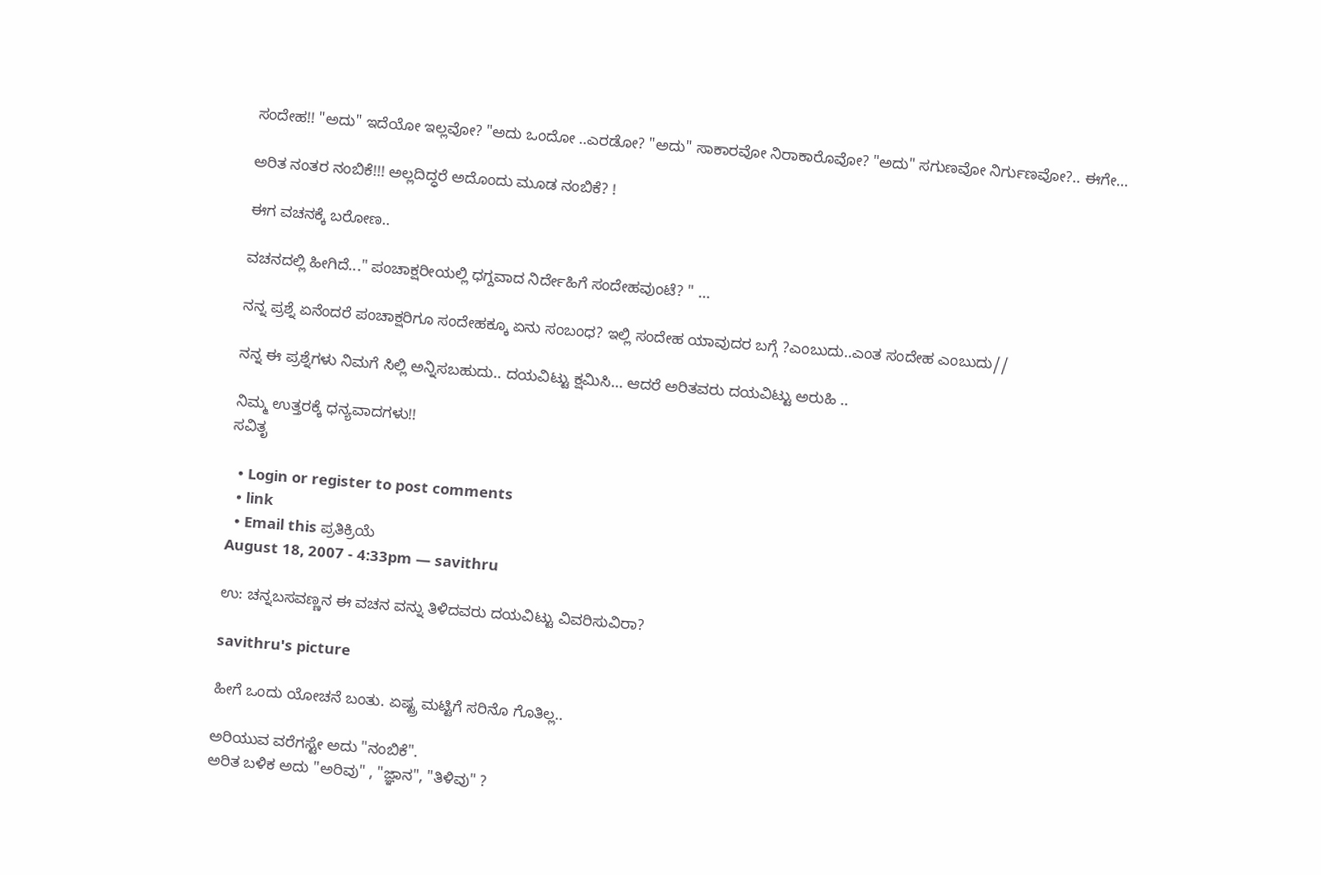ಸಂದೇಹ!! "ಅದು" ಇದೆಯೋ ಇಲ್ಲವೋ? "ಅದು ಒಂದೋ ..ಎರಡೋ? "ಅದು" ಸಾಕಾರವೋ ನಿರಾಕಾರೊವೋ? "ಅದು" ಸಗುಣವೋ ನಿರ್ಗುಣವೋ?.. ಈಗೇ...

ಅರಿತ ನಂತರ ನಂಬಿಕೆ!!! ಅಲ್ಲದಿದ್ಧರೆ ಅದೊಂದು ಮೂಡ ನಂಬಿಕೆ? !

ಈಗ ವಚನಕ್ಕೆ ಬರೋಣ..

ವಚನದಲ್ಲಿ ಹೀಗಿದೆ..." ಪಂಚಾಕ್ಷರೀಯಲ್ಲಿ ಧಗ್ದವಾದ ನಿರ್ದೇಹಿಗೆ ಸಂದೇಹವುಂಟೆ? " ...

ನನ್ನ ಪ್ರಶ್ನೆ ಏನೆಂದರೆ ಪಂಚಾಕ್ಷರಿಗೂ ಸಂದೇಹಕ್ಕೂ ಏನು ಸಂಬಂಧ? ಇಲ್ಲಿ ಸಂದೇಹ ಯಾವುದರ ಬಗ್ಗೆ ?ಎಂಬುದು..ಎಂತ ಸಂದೇಹ ಎಂಬುದು//

ನನ್ನ ಈ ಪ್ರಶ್ನೆಗಳು ನಿಮಗೆ ಸಿಲ್ಲಿ ಅನ್ನಿಸಬಹುದು.. ದಯವಿಟ್ಟು ಕ್ಷಮಿಸಿ... ಆದರೆ ಅರಿತವರು ದಯವಿಟ್ಟು ಅರುಹಿ ..

ನಿಮ್ಮ ಉತ್ತರಕ್ಕೆ ಧನ್ಯವಾದಗಳು!!
ಸವಿತೃ

  • Login or register to post comments
  • link
  • Email this ಪ್ರತಿಕ್ರಿಯೆ
August 18, 2007 - 4:33pm — savithru

ಉ: ಚನ್ನಬಸವಣ್ಣನ ಈ ವಚನ ವನ್ನು ತಿಳಿದವರು ದಯವಿಟ್ಟು ವಿವರಿಸುವಿರಾ?

savithru's picture

ಹೀಗೆ ಒಂದು ಯೋಚನೆ ಬಂತು. ಏಷ್ಟ್ರ ಮಟ್ಟಿಗೆ ಸರಿನೊ ಗೊತಿಲ್ಲ..

ಅರಿಯುವ ವರೆಗಸ್ಟೇ ಅದು "ನಂಬಿಕೆ".
ಅರಿತ ಬಳಿಕ ಅದು "ಅರಿವು" , "ಜ್ಞಾನ", "ತಿಳಿವು" ?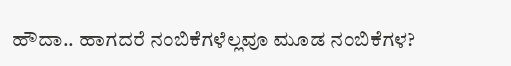ಹೌದಾ.. ಹಾಗದರೆ ನಂಬಿಕೆಗಳೆಲ್ಲವೂ ಮೂಡ ನಂಬಿಕೆಗಳ?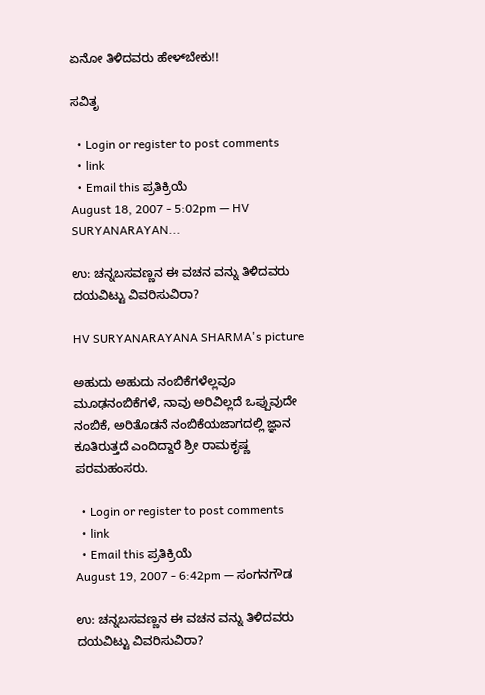ಏನೋ ತಿಳಿದವರು ಹೇಳ್‌ಬೇಕು!!

ಸವಿತೃ

  • Login or register to post comments
  • link
  • Email this ಪ್ರತಿಕ್ರಿಯೆ
August 18, 2007 - 5:02pm — HV SURYANARAYAN...

ಉ: ಚನ್ನಬಸವಣ್ಣನ ಈ ವಚನ ವನ್ನು ತಿಳಿದವರು ದಯವಿಟ್ಟು ವಿವರಿಸುವಿರಾ?

HV SURYANARAYANA SHARMA's picture

ಅಹುದು ಅಹುದು ನಂಬಿಕೆಗಳೆಲ್ಲವೂ ಮೂಢನಂಬಿಕೆಗಳೆ, ನಾವು ಅರಿವಿಲ್ಲದೆ ಒಪ್ಪುವುದೇ ನಂಬಿಕೆ, ಅರಿತೊಡನೆ ನಂಬಿಕೆಯಜಾಗದಲ್ಲಿ ಜ್ಞಾನ ಕೂತಿರುತ್ತದೆ ಎಂದಿದ್ದಾರೆ ಶ್ರೀ ರಾಮಕೃಷ್ಣ ಪರಮಹಂಸರು.

  • Login or register to post comments
  • link
  • Email this ಪ್ರತಿಕ್ರಿಯೆ
August 19, 2007 - 6:42pm — ಸಂಗನಗೌಡ

ಉ: ಚನ್ನಬಸವಣ್ಣನ ಈ ವಚನ ವನ್ನು ತಿಳಿದವರು ದಯವಿಟ್ಟು ವಿವರಿಸುವಿರಾ?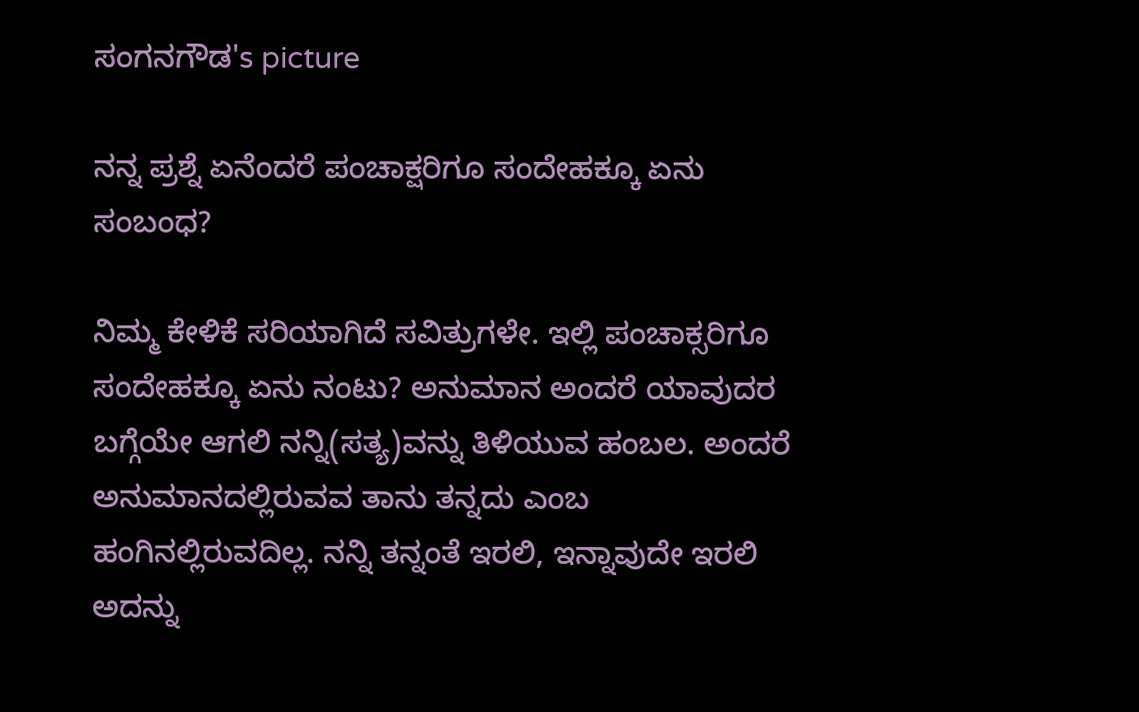ಸಂಗನಗೌಡ's picture

ನನ್ನ ಪ್ರಶ್ನೆ ಏನೆಂದರೆ ಪಂಚಾಕ್ಷರಿಗೂ ಸಂದೇಹಕ್ಕೂ ಏನು ಸಂಬಂಧ?

ನಿಮ್ಮ ಕೇಳಿಕೆ ಸರಿಯಾಗಿದೆ ಸವಿತ್ರುಗಳೇ. ಇಲ್ಲಿ ಪಂಚಾಕ್ಸರಿಗೂ ಸಂದೇಹಕ್ಕೂ ಏನು ನಂಟು? ಅನುಮಾನ ಅಂದರೆ ಯಾವುದರ ಬಗ್ಗೆಯೇ ಆಗಲಿ ನನ್ನಿ(ಸತ್ಯ)ವನ್ನು ತಿಳಿಯುವ ಹಂಬಲ. ಅಂದರೆ ಅನುಮಾನದಲ್ಲಿರುವವ ತಾನು ತನ್ನದು ಎಂಬ ಹಂಗಿನಲ್ಲಿರುವದಿಲ್ಲ. ನನ್ನಿ ತನ್ನಂತೆ ಇರಲಿ, ಇನ್ನಾವುದೇ ಇರಲಿ ಅದನ್ನು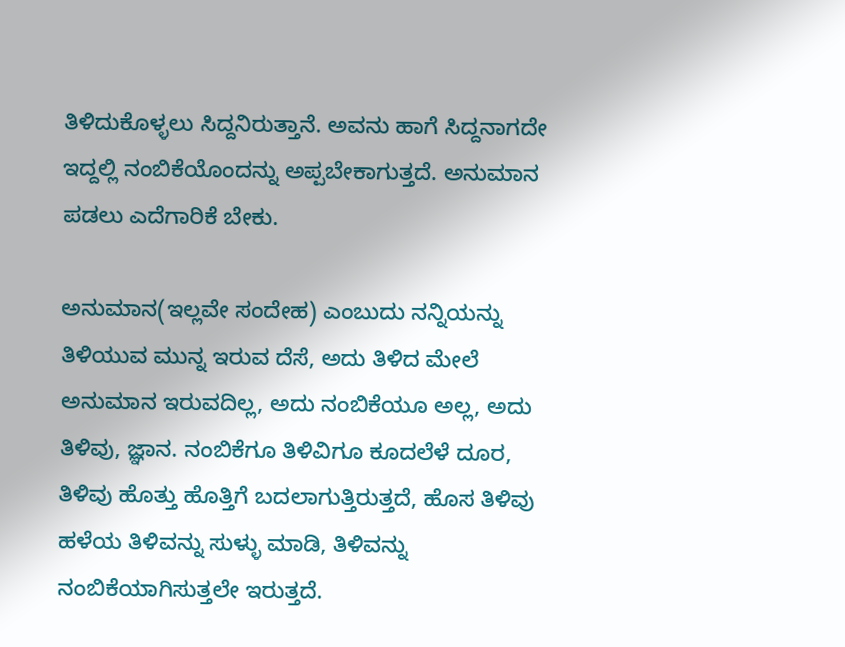ತಿಳಿದುಕೊಳ್ಳಲು ಸಿದ್ದನಿರುತ್ತಾನೆ. ಅವನು ಹಾಗೆ ಸಿದ್ದನಾಗದೇ ಇದ್ದಲ್ಲಿ ನಂಬಿಕೆಯೊಂದನ್ನು ಅಪ್ಪಬೇಕಾಗುತ್ತದೆ. ಅನುಮಾನ ಪಡಲು ಎದೆಗಾರಿಕೆ ಬೇಕು.

ಅನುಮಾನ(ಇಲ್ಲವೇ ಸಂದೇಹ) ಎಂಬುದು ನನ್ನಿಯನ್ನು ತಿಳಿಯುವ ಮುನ್ನ ಇರುವ ದೆಸೆ, ಅದು ತಿಳಿದ ಮೇಲೆ ಅನುಮಾನ ಇರುವದಿಲ್ಲ, ಅದು ನಂಬಿಕೆಯೂ ಅಲ್ಲ, ಅದು ತಿಳಿವು, ಜ್ಞಾನ. ನಂಬಿಕೆಗೂ ತಿಳಿವಿಗೂ ಕೂದಲೆಳೆ ದೂರ, ತಿಳಿವು ಹೊತ್ತು ಹೊತ್ತಿಗೆ ಬದಲಾಗುತ್ತಿರುತ್ತದೆ, ಹೊಸ ತಿಳಿವು ಹಳೆಯ ತಿಳಿವನ್ನು ಸುಳ್ಳು ಮಾಡಿ, ತಿಳಿವನ್ನು ನಂಬಿಕೆಯಾಗಿಸುತ್ತಲೇ ಇರುತ್ತದೆ.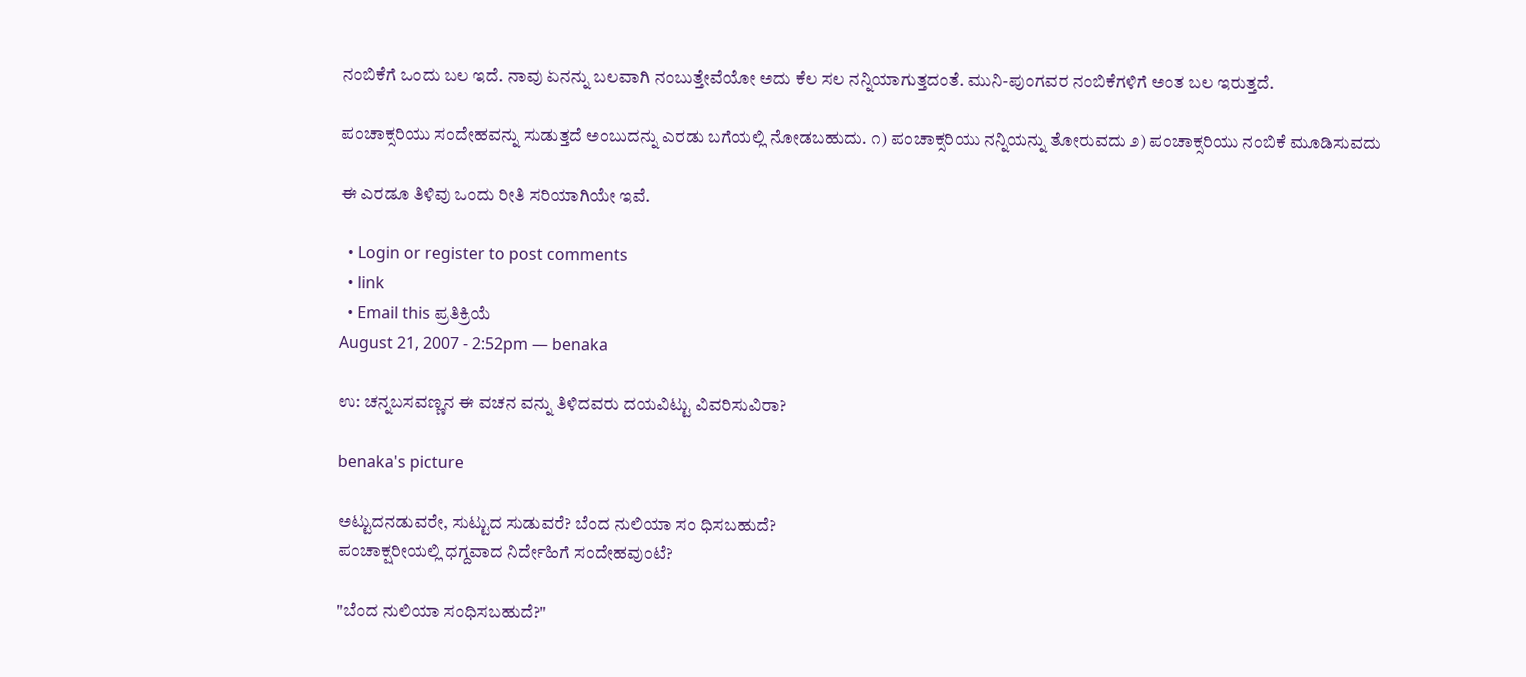ನಂಬಿಕೆಗೆ ಒಂದು ಬಲ ಇದೆ. ನಾವು ಏನನ್ನು ಬಲವಾಗಿ ನಂಬುತ್ತೇವೆಯೋ ಅದು ಕೆಲ ಸಲ ನನ್ನಿಯಾಗುತ್ತದಂತೆ. ಮುನಿ-ಪುಂಗವರ ನಂಬಿಕೆಗಳಿಗೆ ಅಂತ ಬಲ ಇರುತ್ತದೆ.

ಪಂಚಾಕ್ಸರಿಯು ಸಂದೇಹವನ್ನು ಸುಡುತ್ತದೆ ಅಂಬುದನ್ನು ಎರಡು ಬಗೆಯಲ್ಲಿ ನೋಡಬಹುದು. ೧) ಪಂಚಾಕ್ಸರಿಯು ನನ್ನಿಯನ್ನು ತೋರುವದು ೨) ಪಂಚಾಕ್ಸರಿಯು ನಂಬಿಕೆ ಮೂಡಿಸುವದು

ಈ ಎರಡೂ ತಿಳಿವು ಒಂದು ರೀತಿ ಸರಿಯಾಗಿಯೇ ಇವೆ.

  • Login or register to post comments
  • link
  • Email this ಪ್ರತಿಕ್ರಿಯೆ
August 21, 2007 - 2:52pm — benaka

ಉ: ಚನ್ನಬಸವಣ್ಣನ ಈ ವಚನ ವನ್ನು ತಿಳಿದವರು ದಯವಿಟ್ಟು ವಿವರಿಸುವಿರಾ?

benaka's picture

ಅಟ್ಟುದನಡುವರೇ, ಸುಟ್ಟುದ ಸುಡುವರೆ? ಬೆಂದ ನುಲಿಯಾ ಸಂ ಧಿಸಬಹುದೆ?
ಪಂಚಾಕ್ಷರೀಯಲ್ಲಿ ಧಗ್ದವಾದ ನಿರ್ದೇಹಿಗೆ ಸಂದೇಹವುಂಟೆ?

"ಬೆಂದ ನುಲಿಯಾ ಸಂಧಿಸಬಹುದೆ?"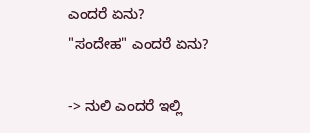ಎಂದರೆ ಏನು?
"ಸಂದೇಹ" ಎಂದರೆ ಏನು?

-> ನುಲಿ ಎಂದರೆ ಇಲ್ಲಿ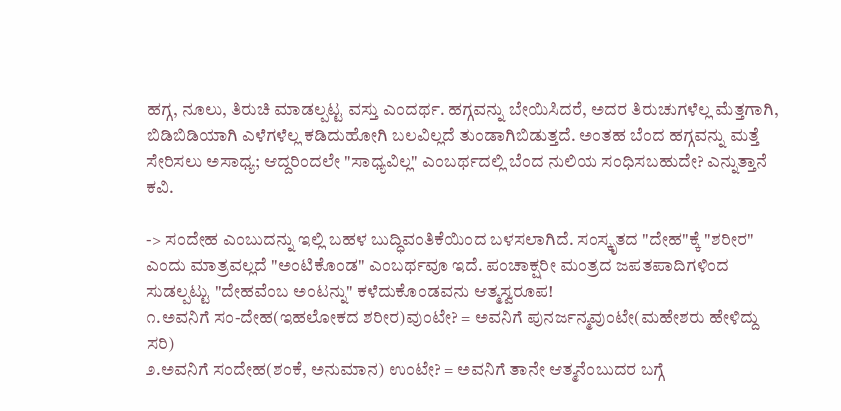ಹಗ್ಗ, ನೂಲು, ತಿರುಚಿ ಮಾಡಲ್ಪಟ್ಟ ವಸ್ತು ಎಂದರ್ಥ. ಹಗ್ಗವನ್ನು ಬೇಯಿಸಿದರೆ, ಅದರ ತಿರುಚುಗಳೆಲ್ಲ ಮೆತ್ತಗಾಗಿ, ಬಿಡಿಬಿಡಿಯಾಗಿ ಎಳೆಗಳೆಲ್ಲ ಕಡಿದುಹೋಗಿ ಬಲವಿಲ್ಲದೆ ತುಂಡಾಗಿಬಿಡುತ್ತದೆ. ಅಂತಹ ಬೆಂದ ಹಗ್ಗವನ್ನು ಮತ್ತೆ ಸೇರಿಸಲು ಅಸಾಧ್ಯ; ಆದ್ದರಿಂದಲೇ "ಸಾಧ್ಯವಿಲ್ಲ" ಎಂಬರ್ಥದಲ್ಲಿ ಬೆಂದ ನುಲಿಯ ಸಂಧಿಸಬಹುದೇ? ಎನ್ನುತ್ತಾನೆ ಕವಿ.

-> ಸಂದೇಹ ಎಂಬುದನ್ನು ಇಲ್ಲಿ ಬಹಳ ಬುದ್ಧಿವಂತಿಕೆಯಿಂದ ಬಳಸಲಾಗಿದೆ. ಸಂಸ್ಕೃತದ "ದೇಹ"ಕ್ಕೆ "ಶರೀರ" ಎಂದು ಮಾತ್ರವಲ್ಲದೆ "ಅಂಟಿಕೊಂಡ" ಎಂಬರ್ಥವೂ ಇದೆ. ಪಂಚಾಕ್ಷರೀ ಮಂತ್ರದ ಜಪತಪಾದಿಗಳಿಂದ ಸುಡಲ್ಪಟ್ಟು "ದೇಹವೆಂಬ ಅಂಟನ್ನು" ಕಳೆದುಕೊಂಡವನು ಆತ್ಮಸ್ವರೂಪ!
೧.ಅವನಿಗೆ ಸಂ-ದೇಹ(ಇಹಲೋಕದ ಶರೀರ)ವುಂಟೇ? = ಅವನಿಗೆ ಪುನರ್ಜನ್ಮವುಂಟೇ(ಮಹೇಶರು ಹೇಳಿದ್ದು ಸರಿ)
೨.ಅವನಿಗೆ ಸಂದೇಹ(ಶಂಕೆ, ಅನುಮಾನ) ಉಂಟೇ? = ಅವನಿಗೆ ತಾನೇ ಆತ್ಮನೆಂಬುದರ ಬಗ್ಗೆ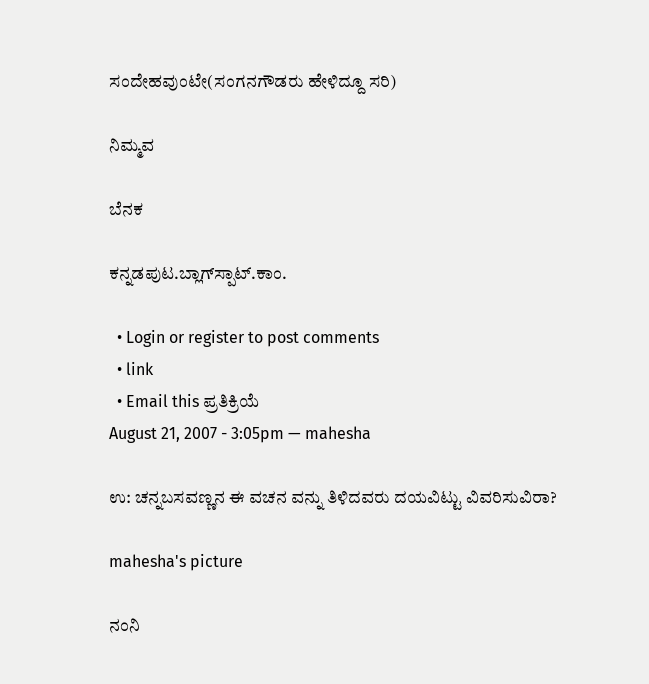ಸಂದೇಹವುಂಟೇ(ಸಂಗನಗೌಡರು ಹೇಳಿದ್ದೂ ಸರಿ)

ನಿಮ್ಮವ

ಬೆನಕ

ಕನ್ನಡಪುಟ.ಬ್ಲಾಗ್‍ಸ್ಪಾಟ್.ಕಾಂ.

  • Login or register to post comments
  • link
  • Email this ಪ್ರತಿಕ್ರಿಯೆ
August 21, 2007 - 3:05pm — mahesha

ಉ: ಚನ್ನಬಸವಣ್ಣನ ಈ ವಚನ ವನ್ನು ತಿಳಿದವರು ದಯವಿಟ್ಟು ವಿವರಿಸುವಿರಾ?

mahesha's picture

ನಂನಿ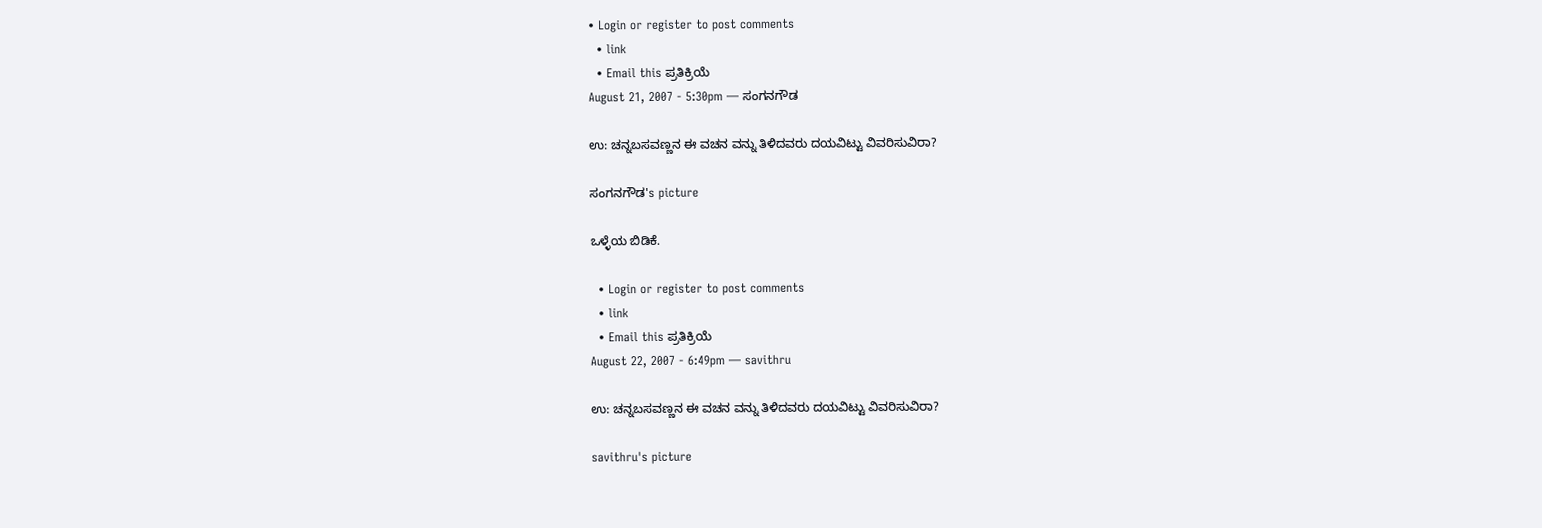• Login or register to post comments
  • link
  • Email this ಪ್ರತಿಕ್ರಿಯೆ
August 21, 2007 - 5:30pm — ಸಂಗನಗೌಡ

ಉ: ಚನ್ನಬಸವಣ್ಣನ ಈ ವಚನ ವನ್ನು ತಿಳಿದವರು ದಯವಿಟ್ಟು ವಿವರಿಸುವಿರಾ?

ಸಂಗನಗೌಡ's picture

ಒಳ್ಳೆಯ ಬಿಡಿಕೆ.

  • Login or register to post comments
  • link
  • Email this ಪ್ರತಿಕ್ರಿಯೆ
August 22, 2007 - 6:49pm — savithru

ಉ: ಚನ್ನಬಸವಣ್ಣನ ಈ ವಚನ ವನ್ನು ತಿಳಿದವರು ದಯವಿಟ್ಟು ವಿವರಿಸುವಿರಾ?

savithru's picture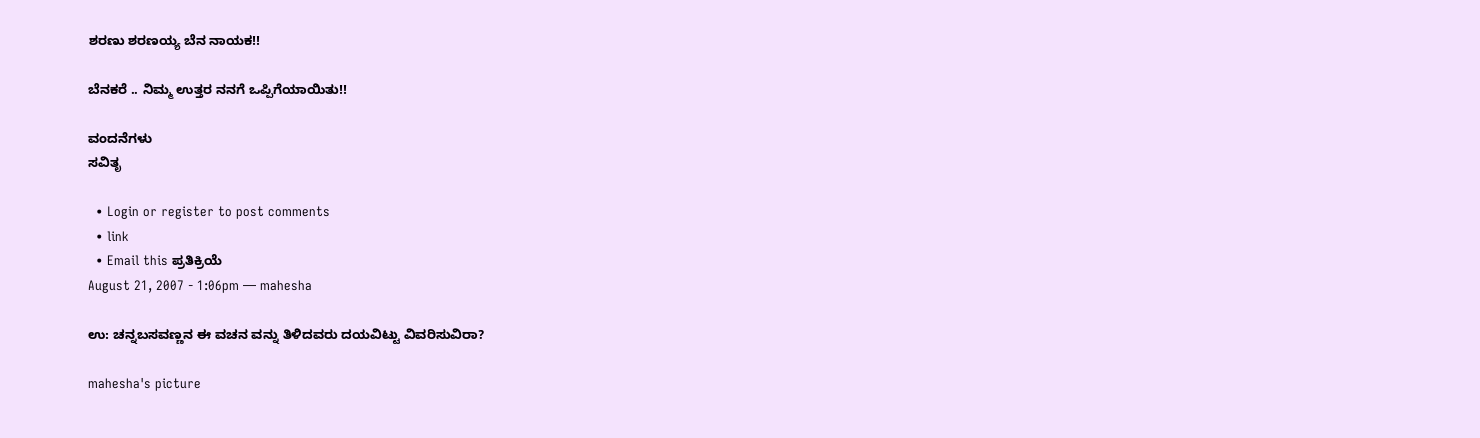ಶರಣು ಶರಣಯ್ಯ ಬೆನ ನಾಯಕ!!

ಬೆನಕರೆ .. ನಿಮ್ಮ ಉತ್ತರ ನನಗೆ ಒಪ್ಪಿಗೆಯಾಯಿತು!!

ವಂದನೆಗಳು
ಸವಿತೃ

  • Login or register to post comments
  • link
  • Email this ಪ್ರತಿಕ್ರಿಯೆ
August 21, 2007 - 1:06pm — mahesha

ಉ: ಚನ್ನಬಸವಣ್ಣನ ಈ ವಚನ ವನ್ನು ತಿಳಿದವರು ದಯವಿಟ್ಟು ವಿವರಿಸುವಿರಾ?

mahesha's picture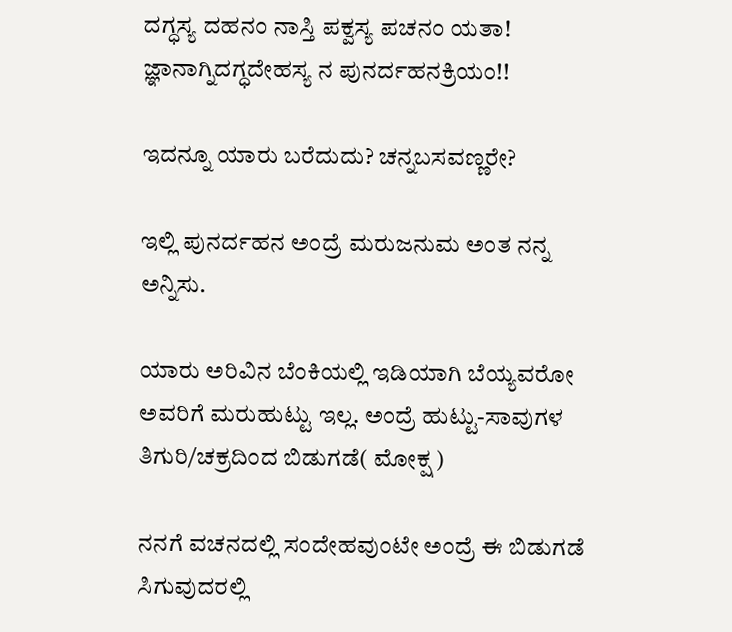ದಗ್ಧಸ್ಯ ದಹನಂ ನಾಸ್ತಿ ಪಕ್ವಸ್ಯ ಪಚನಂ ಯತಾ!
ಜ್ಞಾನಾಗ್ನಿದಗ್ಧದೇಹಸ್ಯ ನ ಪುನರ್ದಹನಕ್ರಿಯಂ!!

ಇದನ್ನೂ ಯಾರು ಬರೆದುದು? ಚನ್ನಬಸವಣ್ಣರೇ?

ಇಲ್ಲಿ ಪುನರ್ದಹನ ಅಂದ್ರೆ ಮರುಜನುಮ ಅಂತ ನನ್ನ ಅನ್ನಿಸು.

ಯಾರು ಅರಿವಿನ ಬೆಂಕಿಯಲ್ಲಿ ಇಡಿಯಾಗಿ ಬೆಯ್ಯವರೋ ಅವರಿಗೆ ಮರುಹುಟ್ಟು ಇಲ್ಲ. ಅಂದ್ರೆ ಹುಟ್ಟು-ಸಾವುಗಳ ತಿಗುರಿ/ಚಕ್ರದಿಂದ ಬಿಡುಗಡೆ( ಮೋಕ್ಷ )

ನನಗೆ ವಚನದಲ್ಲಿ ಸಂದೇಹವುಂಟೇ ಅಂದ್ರೆ ಈ ಬಿಡುಗಡೆ ಸಿಗುವುದರಲ್ಲಿ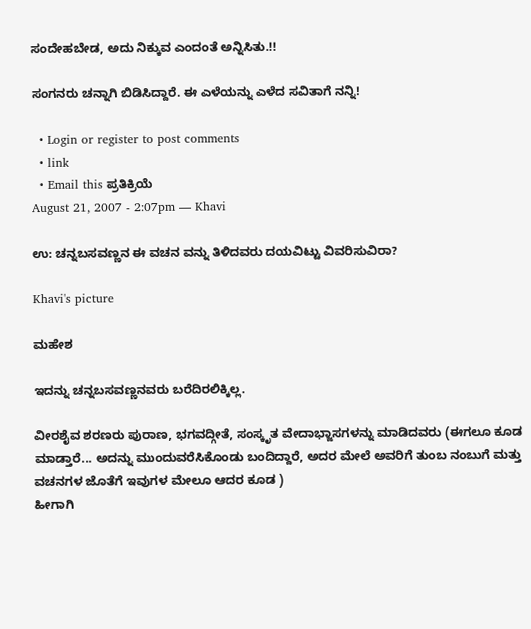ಸಂದೇಹಬೇಡ, ಅದು ನಿಕ್ಕುವ ಎಂದಂತೆ ಅನ್ನಿಸಿತು.!!

ಸಂಗನರು ಚನ್ನಾಗಿ ಬಿಡಿಸಿದ್ದಾರೆ. ಈ ಎಳೆಯನ್ನು ಎಳೆದ ಸವಿತಾಗೆ ನನ್ನಿ!

  • Login or register to post comments
  • link
  • Email this ಪ್ರತಿಕ್ರಿಯೆ
August 21, 2007 - 2:07pm — Khavi

ಉ: ಚನ್ನಬಸವಣ್ಣನ ಈ ವಚನ ವನ್ನು ತಿಳಿದವರು ದಯವಿಟ್ಟು ವಿವರಿಸುವಿರಾ?

Khavi's picture

ಮಹೇಶ

ಇದನ್ನು ಚನ್ನಬಸವಣ್ಣನವರು ಬರೆದಿರಲಿಕ್ಕಿಲ್ಲ.

ವೀರಶೈವ ಶರಣರು ಪುರಾಣ, ಭಗವದ್ಗೀತೆ, ಸಂಸ್ಕೃತ ವೇದಾಭ್ಜಾಸಗಳನ್ನು ಮಾಡಿದವರು (ಈಗಲೂ ಕೂಡ ಮಾಡ್ತಾರೆ... ಅದನ್ನು ಮುಂದುವರೆಸಿಕೊಂಡು ಬಂದಿದ್ದಾರೆ, ಅದರ ಮೇಲೆ ಅವರಿಗೆ ತುಂಬ ನಂಬುಗೆ ಮತ್ತು ವಚನಗಳ ಜೊತೆಗೆ ಇವುಗಳ ಮೇಲೂ ಆದರ ಕೂಡ )
ಹೀಗಾಗಿ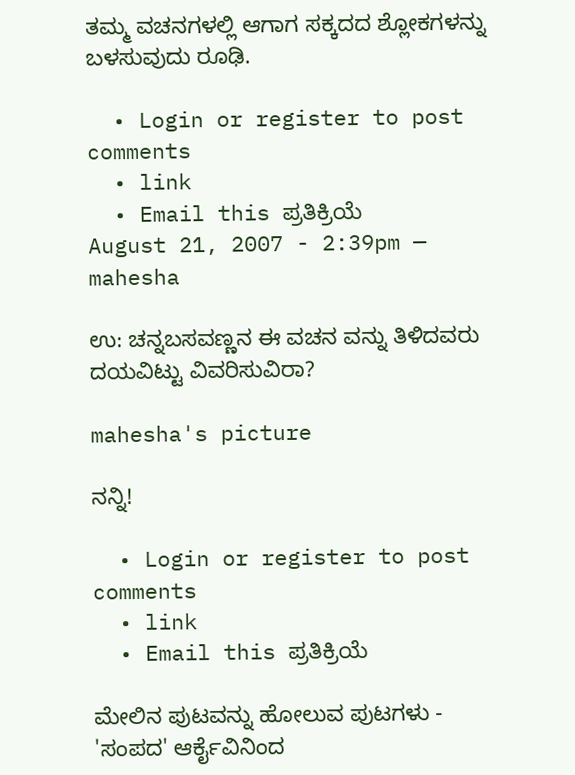ತಮ್ಮ ವಚನಗಳಲ್ಲಿ ಆಗಾಗ ಸಕ್ಕದದ ಶ್ಲೋಕಗಳನ್ನು ಬಳಸುವುದು ರೂಢಿ.

  • Login or register to post comments
  • link
  • Email this ಪ್ರತಿಕ್ರಿಯೆ
August 21, 2007 - 2:39pm — mahesha

ಉ: ಚನ್ನಬಸವಣ್ಣನ ಈ ವಚನ ವನ್ನು ತಿಳಿದವರು ದಯವಿಟ್ಟು ವಿವರಿಸುವಿರಾ?

mahesha's picture

ನನ್ನಿ!

  • Login or register to post comments
  • link
  • Email this ಪ್ರತಿಕ್ರಿಯೆ

ಮೇಲಿನ ಪುಟವನ್ನು ಹೋಲುವ ಪುಟಗಳು - 'ಸಂಪದ' ಆರ್ಕೈವಿನಿಂದ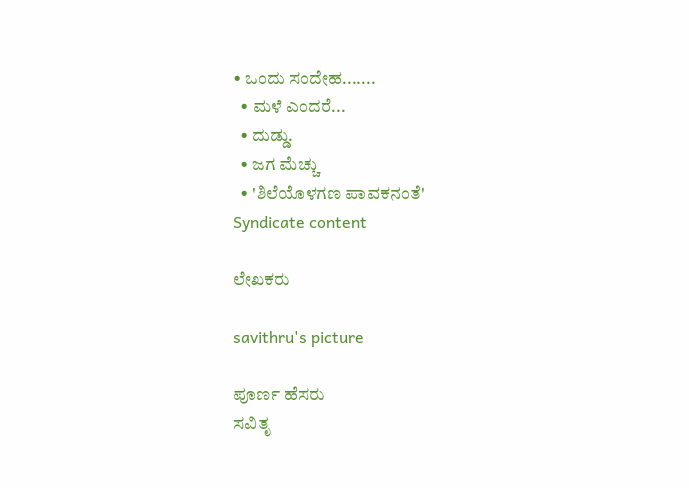• ಒಂದು ಸಂದೇಹ.......
  • ಮಳೆ ಎಂದರೆ...
  • ದುಡ್ಡು.
  • ಜಗ ಮೆಚ್ಚು
  • 'ಶಿಲೆಯೊಳಗಣ ಪಾವಕನಂತೆ'
Syndicate content

ಲೇಖಕರು

savithru's picture

ಪೂರ್ಣ ಹೆಸರು
ಸವಿತೃ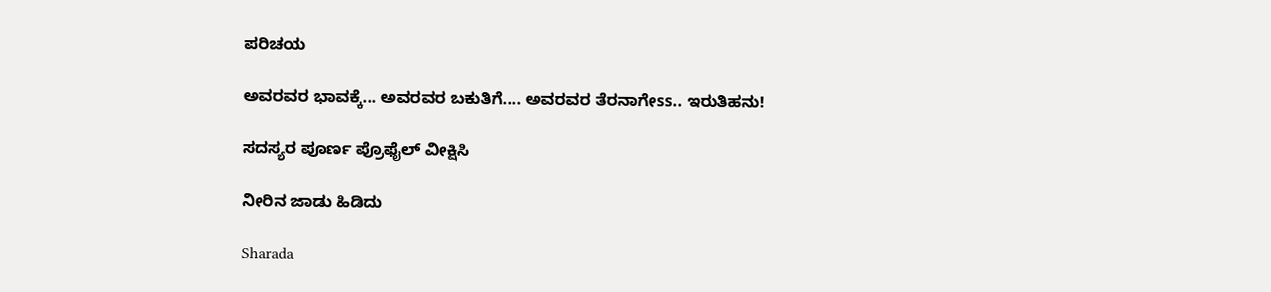ಪರಿಚಯ

ಅವರವರ ಭಾವಕ್ಕೆ... ಅವರವರ ಬಕುತಿಗೆ.... ಅವರವರ ತೆರನಾಗೇss.. ಇರುತಿಹನು!

ಸದಸ್ಯರ ಪೂರ್ಣ ಪ್ರೊಫೈಲ್ ವೀಕ್ಷಿಸಿ

ನೀರಿನ ಜಾಡು ಹಿಡಿದು

Sharada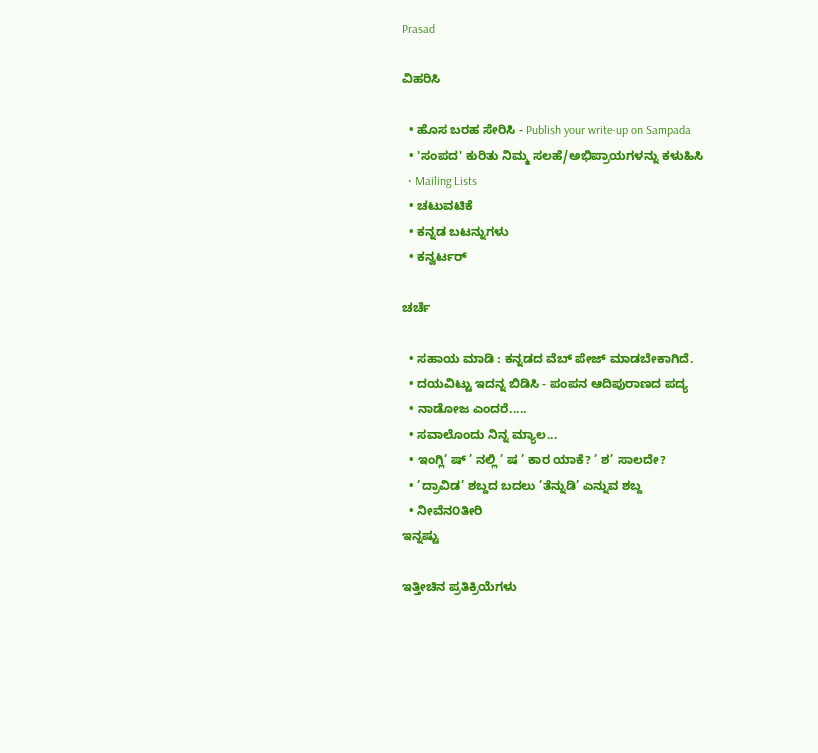Prasad

ವಿಹರಿಸಿ

  • ಹೊಸ ಬರಹ ಸೇರಿಸಿ - Publish your write-up on Sampada
  • 'ಸಂಪದ' ಕುರಿತು ನಿಮ್ಮ ಸಲಹೆ/ಅಭಿಪ್ರಾಯಗಳನ್ನು ಕಳುಹಿಸಿ
  • Mailing Lists
  • ಚಟುವಟಿಕೆ
  • ಕನ್ನಡ ಬಟನ್ನುಗಳು
  • ಕನ್ವರ್ಟರ್

ಚರ್ಚೆ

  • ಸಹಾಯ ಮಾಡಿ : ಕನ್ನಡದ ವೆಬ್ ಪೇಜ್ ಮಾಡಬೇಕಾಗಿದೆ.
  • ದಯವಿಟ್ಟು ಇದನ್ನ ಬಿಡಿಸಿ - ಪಂಪನ ಆದಿಪುರಾಣದ ಪದ್ಯ
  • ನಾಡೋಜ ಎಂದರೆ.....
  • ಸವಾಲೊಂದು ನಿನ್ನ ಮ್ಯಾಲ...
  • ಇಂಗ್ಲಿ’ ಷ್ ’ ನಲ್ಲಿ ’ ಷ ’ ಕಾರ ಯಾಕೆ? ’ ಶ’ ಸಾಲದೇ?
  • ’ದ್ರಾವಿಡ’ ಶಬ್ದದ ಬದಲು ’ತೆನ್ನುಡಿ’ ಎನ್ನುವ ಶಬ್ದ
  • ನೀವೆನ೦ತೀರಿ
ಇನ್ನಷ್ಟು

ಇತ್ತೀಚಿನ ಪ್ರತಿಕ್ರಿಯೆಗಳು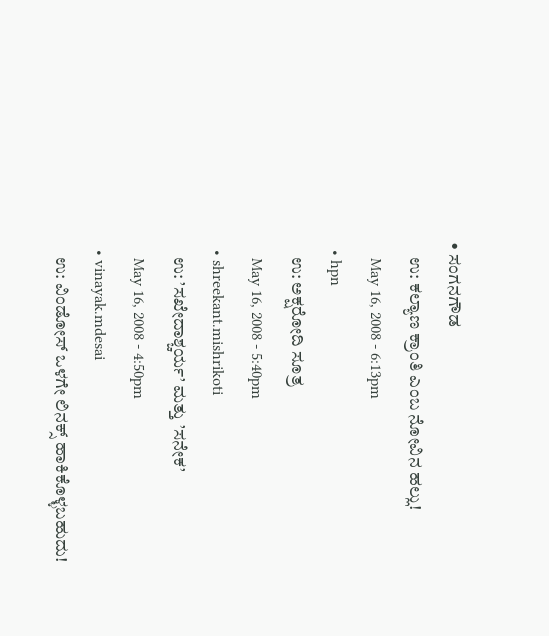• ಸಂಗನಗೌಡ
    ಉ: ಕಲ್ಯಾಣ ಕ್ರಾಂತಿ ಎಂಬ ನೋವಿನ ಹಲ್ಲು!
    May 16, 2008 - 6:13pm
  • hpn
    ಉ: ಅಕ್ಷರೋದಿ ಸೂತ್ರ
    May 16, 2008 - 5:40pm
  • shreekant.mishrikoti
    ಉ: ’ಸಖೇದಾಶ್ಚರ್ಯ’ ಮತ್ತು ’ಸನೇಕ’
    May 16, 2008 - 4:50pm
  • vinayak.mdesai
    ಉ: ವಿಂಡೋಸ್ ಒಳಗೇ ಲಿನಕ್ಸ್ ಹಾಕಿಕೊಳ್ಳಬಹುದು!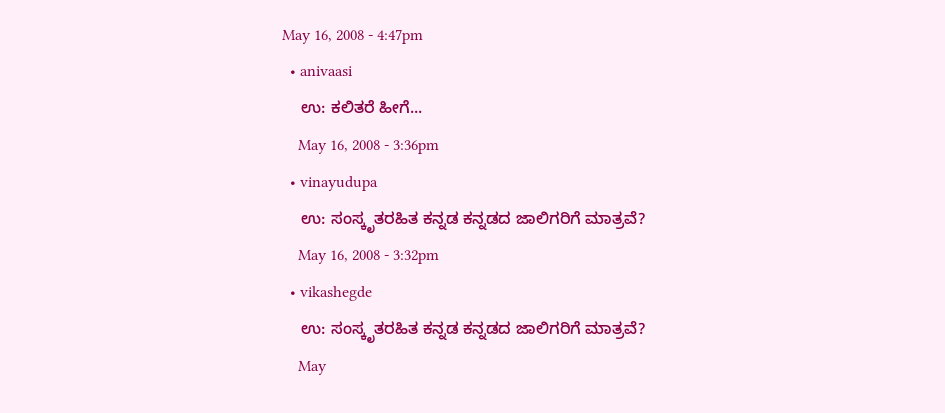May 16, 2008 - 4:47pm
  • anivaasi
    ಉ: ಕಲಿತರೆ ಹೀಗೆ...
    May 16, 2008 - 3:36pm
  • vinayudupa
    ಉ: ಸಂಸ್ಕೃತರಹಿತ ಕನ್ನಡ ಕನ್ನಡದ ಜಾಲಿಗರಿಗೆ ಮಾತ್ರವೆ?
    May 16, 2008 - 3:32pm
  • vikashegde
    ಉ: ಸಂಸ್ಕೃತರಹಿತ ಕನ್ನಡ ಕನ್ನಡದ ಜಾಲಿಗರಿಗೆ ಮಾತ್ರವೆ?
    May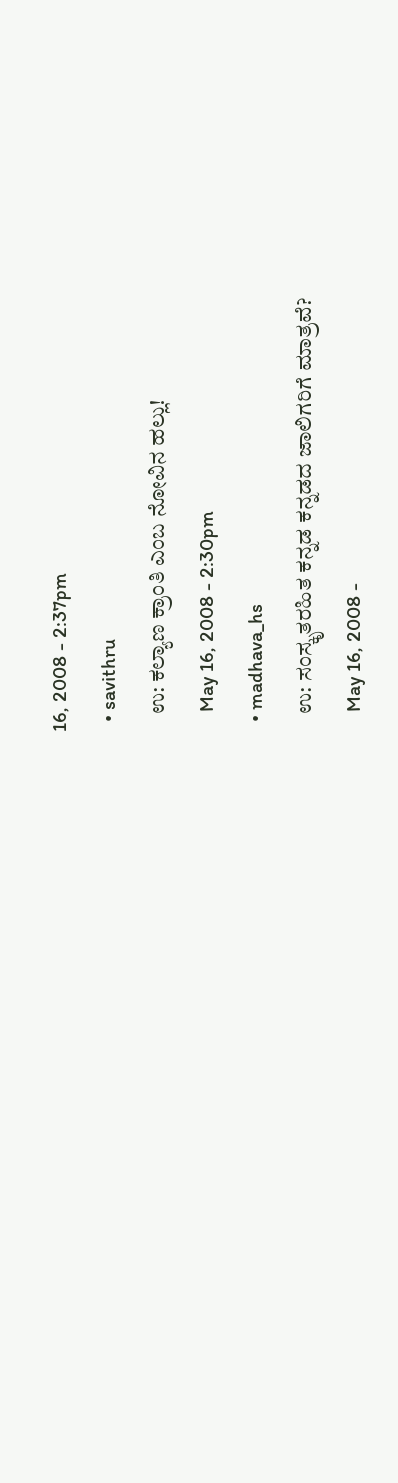16, 2008 - 2:37pm
  • savithru
    ಉ: ಕಲ್ಯಾಣ ಕ್ರಾಂತಿ ಎಂಬ ನೋವಿನ ಹಲ್ಲು!
    May 16, 2008 - 2:30pm
  • madhava_hs
    ಉ: ಸಂಸ್ಕೃತರಹಿತ ಕನ್ನಡ ಕನ್ನಡದ ಜಾಲಿಗರಿಗೆ ಮಾತ್ರವೆ?
    May 16, 2008 -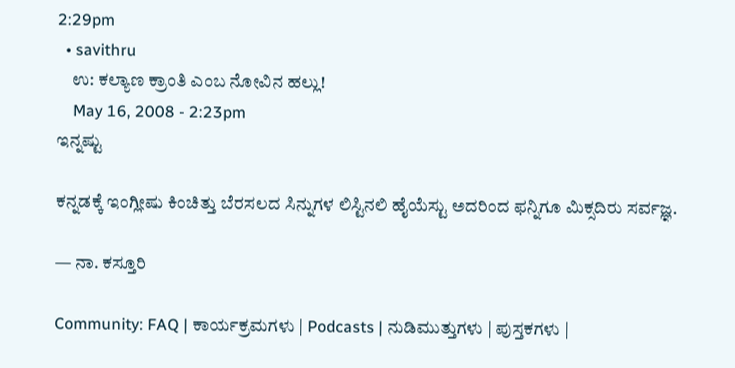2:29pm
  • savithru
    ಉ: ಕಲ್ಯಾಣ ಕ್ರಾಂತಿ ಎಂಬ ನೋವಿನ ಹಲ್ಲು!
    May 16, 2008 - 2:23pm
ಇನ್ನಷ್ಟು

ಕನ್ನಡಕ್ಕೆ ಇಂಗ್ಲೀಷು ಕಿಂಚಿತ್ತು ಬೆರಸಲದ ಸಿನ್ನುಗಳ ಲಿಸ್ಟಿನಲಿ ಹೈಯೆಸ್ಟು ಅದರಿಂದ ಫನ್ನಿಗೂ ಮಿಕ್ಸದಿರು ಸರ್ವಜ್ಞ.

— ನಾ. ಕಸ್ತೂರಿ

Community: FAQ | ಕಾರ್ಯಕ್ರಮಗಳು | Podcasts | ನುಡಿಮುತ್ತುಗಳು | ಪುಸ್ತಕಗಳು |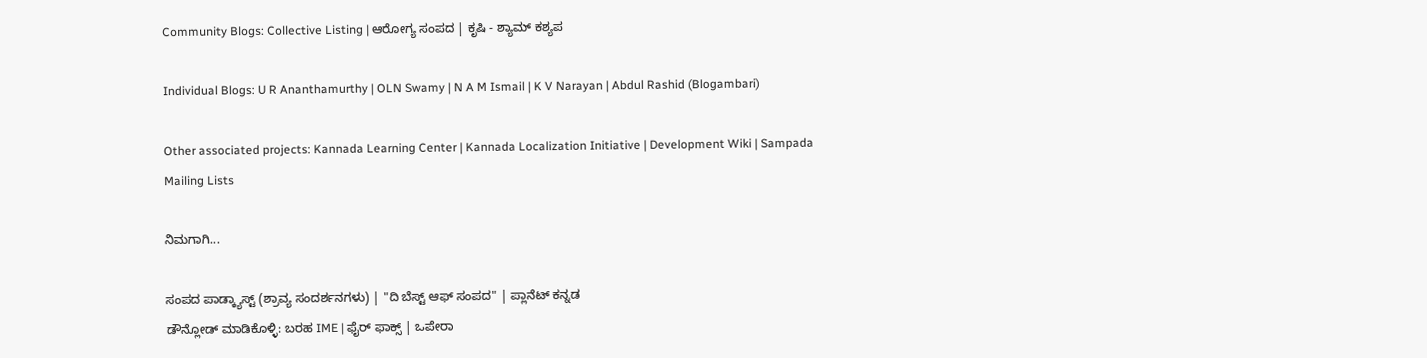Community Blogs: Collective Listing | ಆರೋಗ್ಯ ಸಂಪದ | ಕೃಷಿ - ಶ್ಯಾಮ್ ಕಶ್ಯಪ

Individual Blogs: U R Ananthamurthy | OLN Swamy | N A M Ismail | K V Narayan | Abdul Rashid (Blogambari)

Other associated projects: Kannada Learning Center | Kannada Localization Initiative | Development Wiki | Sampada Mailing Lists

ನಿಮಗಾಗಿ...

ಸಂಪದ ಪಾಡ್ಕ್ಯಾಸ್ಟ್ (ಶ್ರಾವ್ಯ ಸಂದರ್ಶನಗಳು) | "ದಿ ಬೆಸ್ಟ್ ಆಫ್ ಸಂಪದ" | ಪ್ಲಾನೆಟ್ ಕನ್ನಡ
ಡೌನ್ಲೋಡ್ ಮಾಡಿಕೊಳ್ಳಿ: ಬರಹ IME | ಫೈರ್ ಫಾಕ್ಸ್ | ಒಪೇರಾ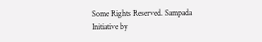Some Rights Reserved. Sampada Initiative by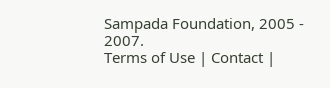Sampada Foundation, 2005 - 2007.
Terms of Use | Contact |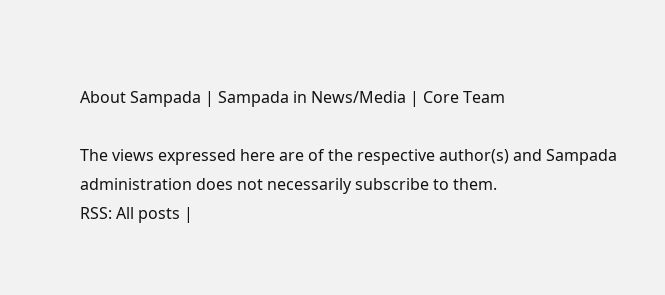About Sampada | Sampada in News/Media | Core Team

The views expressed here are of the respective author(s) and Sampada administration does not necessarily subscribe to them.
RSS: All posts |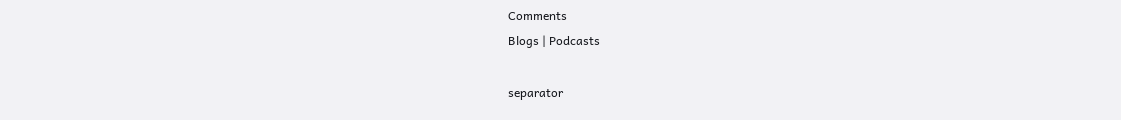Comments
Blogs | Podcasts

separator